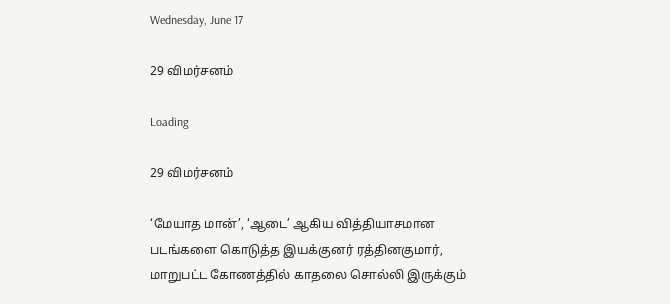Wednesday, June 17

29 விமர்சனம்

Loading

29 விமர்சனம்

‘மேயாத மான்’, ‘ஆடை’ ஆகிய வித்தியாசமான படங்களை கொடுத்த இயக்குனர் ரத்தினகுமார், மாறுபட்ட கோணத்தில் காதலை சொல்லி இருக்கும்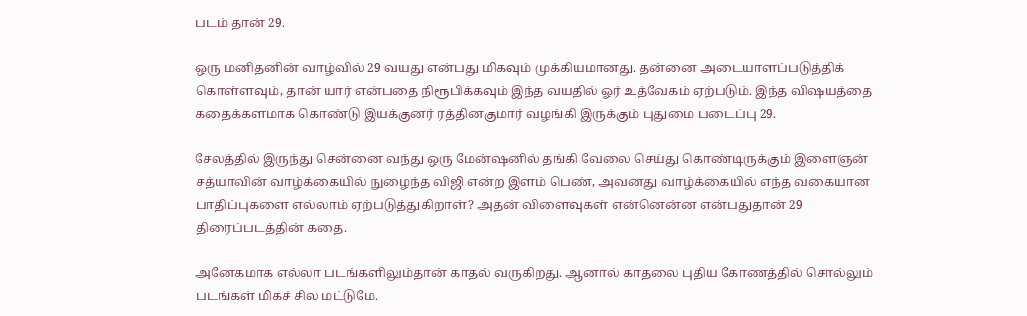படம் தான் 29.

ஒரு மனிதனின் வாழ்வில் 29 வயது என்பது மிகவும் முக்கியமானது. தன்னை அடையாளப்படுத்திக் கொள்ளவும், தான் யார் என்பதை நிரூபிக்கவும் இந்த வயதில் ஓர் உத்வேகம் ஏற்படும். இந்த விஷயத்தை கதைக்களமாக கொண்டு இயக்குனர் ரத்தினகுமார் வழங்கி இருக்கும் புதுமை படைப்பு 29.

சேலத்தில் இருந்து சென்னை வந்து ஒரு மேன்ஷனில் தங்கி வேலை செய்து கொண்டிருக்கும் இளைஞன் சத்யாவின் வாழ்க்கையில் நுழைந்த விஜி என்ற இளம் பெண், அவனது வாழ்க்கையில் எந்த வகையான பாதிப்புகளை எல்லாம் ஏற்படுத்துகிறாள்? அதன் விளைவுகள் என்னென்ன என்பதுதான் 29 திரைப்படத்தின் கதை.

அனேகமாக எல்லா படங்களிலும்தான் காதல் வருகிறது. ஆனால் காதலை புதிய கோணத்தில் சொல்லும் படங்கள் மிகச் சில மட்டுமே.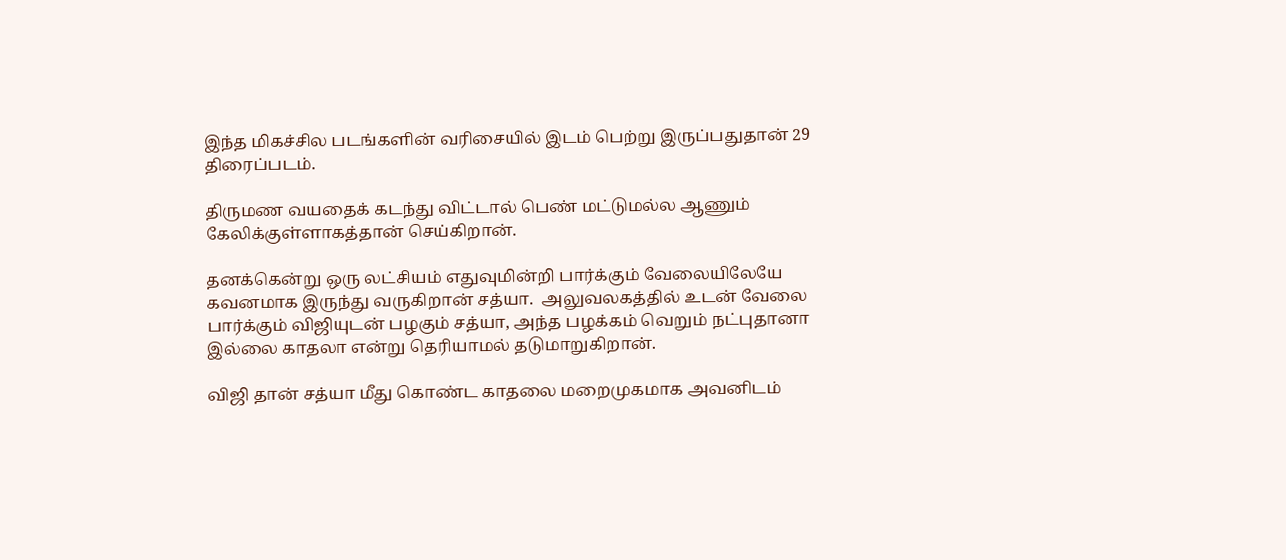இந்த மிகச்சில படங்களின் வரிசையில் இடம் பெற்று இருப்பதுதான் 29 திரைப்படம்.

திருமண வயதைக் கடந்து விட்டால் பெண் மட்டுமல்ல ஆணும் கேலிக்குள்ளாகத்தான் செய்கிறான்.

தனக்கென்று ஒரு லட்சியம் எதுவுமின்றி பார்க்கும் வேலையிலேயே கவனமாக இருந்து வருகிறான் சத்யா.  அலுவலகத்தில் உடன் வேலை பார்க்கும் விஜியுடன் பழகும் சத்யா, அந்த பழக்கம் வெறும் நட்புதானா இல்லை காதலா என்று தெரியாமல் தடுமாறுகிறான்.

விஜி தான் சத்யா மீது கொண்ட காதலை மறைமுகமாக அவனிடம்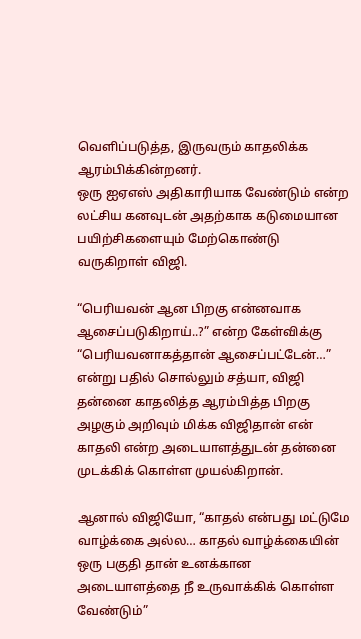வெளிப்படுத்த, இருவரும் காதலிக்க ஆரம்பிக்கின்றனர்.
ஒரு ஐஏஎஸ் அதிகாரியாக வேண்டும் என்ற லட்சிய கனவுடன் அதற்காக கடுமையான பயிற்சிகளையும் மேற்கொண்டு வருகிறாள் விஜி.

“பெரியவன் ஆன பிறகு என்னவாக ஆசைப்படுகிறாய்..?” என்ற கேள்விக்கு “பெரியவனாகத்தான் ஆசைப்பட்டேன்…” என்று பதில் சொல்லும் சத்யா, விஜி தன்னை காதலித்த ஆரம்பித்த பிறகு அழகும் அறிவும் மிக்க விஜிதான் என் காதலி என்ற அடையாளத்துடன் தன்னை முடக்கிக் கொள்ள முயல்கிறான்.

ஆனால் விஜியோ, “காதல் என்பது மட்டுமே வாழ்க்கை அல்ல… காதல் வாழ்க்கையின் ஒரு பகுதி தான் உனக்கான அடையாளத்தை நீ உருவாக்கிக் கொள்ள வேண்டும்”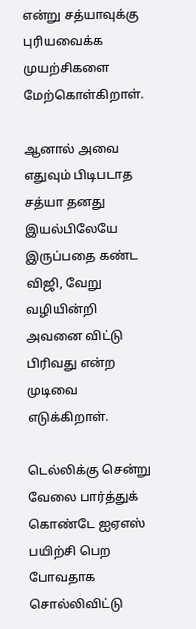என்று சத்யாவுக்கு புரியவைக்க முயற்சிகளை மேற்கொள்கிறாள்.

ஆனால் அவை எதுவும் பிடிபடாத சத்யா தனது இயல்பிலேயே இருப்பதை கண்ட விஜி, வேறு வழியின்றி அவனை விட்டு பிரிவது என்ற முடிவை எடுக்கிறாள்.

டெல்லிக்கு சென்று வேலை பார்த்துக் கொண்டே ஐஏஎஸ் பயிற்சி பெற போவதாக சொல்லிவிட்டு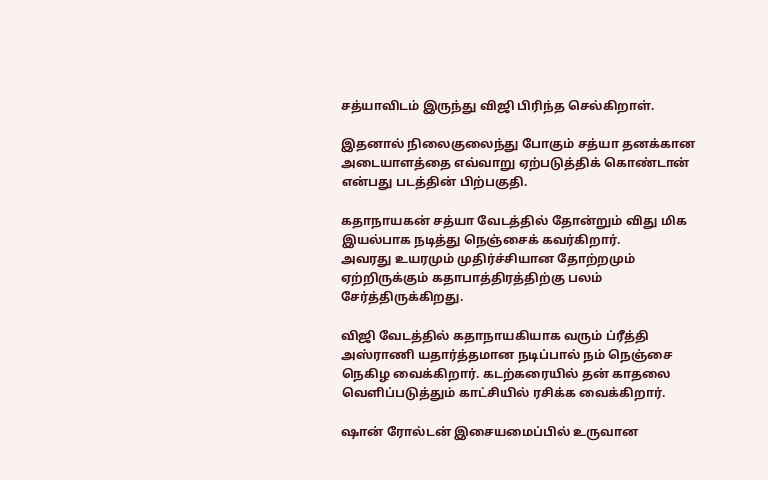சத்யாவிடம் இருந்து விஜி பிரிந்த செல்கிறாள்.

இதனால் நிலைகுலைந்து போகும் சத்யா தனக்கான அடையாளத்தை எவ்வாறு ஏற்படுத்திக் கொண்டான் என்பது படத்தின் பிற்பகுதி.

கதாநாயகன் சத்யா வேடத்தில் தோன்றும் விது மிக இயல்பாக நடித்து நெஞ்சைக் கவர்கிறார்.
அவரது உயரமும் முதிர்ச்சியான தோற்றமும் ஏற்றிருக்கும் கதாபாத்திரத்திற்கு பலம் சேர்த்திருக்கிறது.

விஜி வேடத்தில் கதாநாயகியாக வரும் ப்ரீத்தி அஸ்ராணி யதார்த்தமான நடிப்பால் நம் நெஞ்சை நெகிழ வைக்கிறார். கடற்கரையில் தன் காதலை வெளிப்படுத்தும் காட்சியில் ரசிக்க வைக்கிறார்.

ஷான் ரோல்டன் இசையமைப்பில் உருவான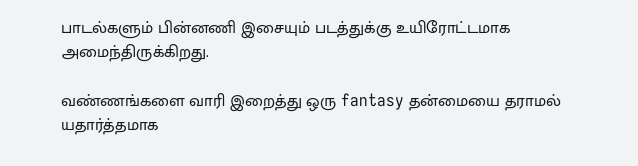பாடல்களும் பின்னணி இசையும் படத்துக்கு உயிரோட்டமாக அமைந்திருக்கிறது.

வண்ணங்களை வாரி இறைத்து ஒரு fantasy தன்மையை தராமல் யதார்த்தமாக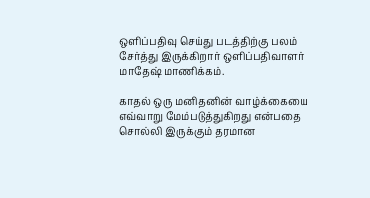ஒளிப்பதிவு செய்து படத்திற்கு பலம் சேர்த்து இருக்கிறார் ஒளிப்பதிவாளர் மாதேஷ் மாணிக்கம்.

காதல் ஒரு மனிதனின் வாழ்க்கையை எவ்வாறு மேம்படுத்துகிறது என்பதை சொல்லி இருக்கும் தரமான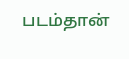படம்தான்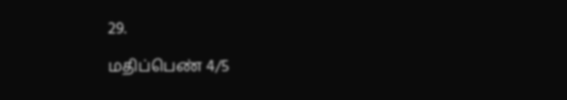29.

மதிப்பெண் 4/5